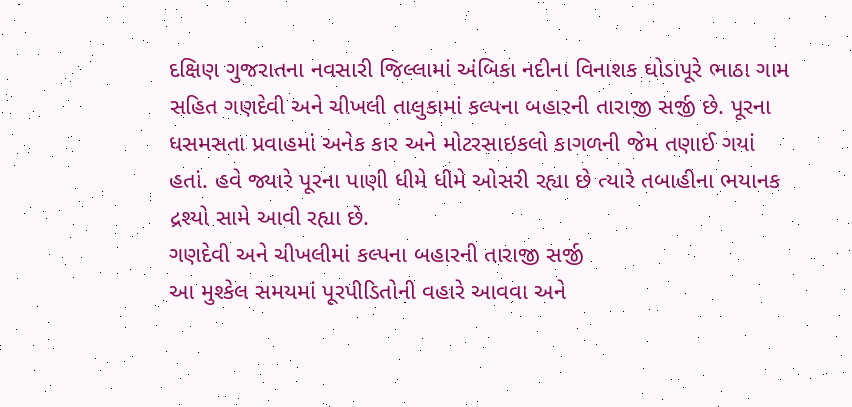દક્ષિણ ગુજરાતના નવસારી જિલ્લામાં અંબિકા નદીના વિનાશક ઘોડાપૂરે ભાઠા ગામ સહિત ગણદેવી અને ચીખલી તાલુકામાં કલ્પના બહારની તારાજી સર્જી છે. પૂરના ધસમસતા પ્રવાહમાં અનેક કાર અને મોટરસાઇકલો કાગળની જેમ તણાઈ ગયાં હતાં. હવે જ્યારે પૂરના પાણી ધીમે ધીમે ઓસરી રહ્યા છે ત્યારે તબાહીના ભયાનક દ્રશ્યો સામે આવી રહ્યા છે.
ગણદેવી અને ચીખલીમાં કલ્પના બહારની તારાજી સર્જી
આ મુશ્કેલ સમયમાં પૂરપીડિતોની વહારે આવવા અને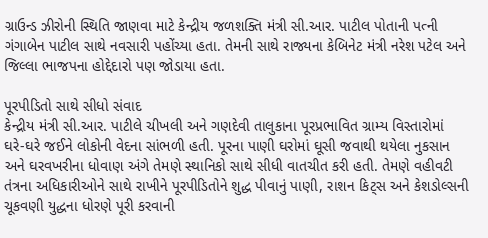ગ્રાઉન્ડ ઝીરોની સ્થિતિ જાણવા માટે કેન્દ્રીય જળશક્તિ મંત્રી સી.આર. પાટીલ પોતાની પત્ની ગંગાબેન પાટીલ સાથે નવસારી પહોંચ્યા હતા. તેમની સાથે રાજ્યના કેબિનેટ મંત્રી નરેશ પટેલ અને જિલ્લા ભાજપના હોદ્દેદારો પણ જોડાયા હતા.

પૂરપીડિતો સાથે સીધો સંવાદ
કેન્દ્રીય મંત્રી સી.આર. પાટીલે ચીખલી અને ગણદેવી તાલુકાના પૂરપ્રભાવિત ગ્રામ્ય વિસ્તારોમાં ઘરે-ઘરે જઈને લોકોની વેદના સાંભળી હતી. પૂરના પાણી ઘરોમાં ઘૂસી જવાથી થયેલા નુકસાન અને ઘરવખરીના ધોવાણ અંગે તેમણે સ્થાનિકો સાથે સીધી વાતચીત કરી હતી. તેમણે વહીવટી તંત્રના અધિકારીઓને સાથે રાખીને પૂરપીડિતોને શુદ્ધ પીવાનું પાણી, રાશન કિટ્સ અને કેશડોલ્સની ચૂકવણી યુદ્ધના ધોરણે પૂરી કરવાની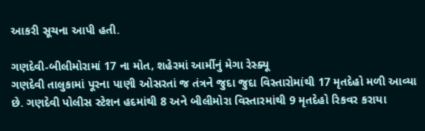આકરી સૂચના આપી હતી.

ગણદેવી-બીલીમોરામાં 17 ના મોત, શહેરમાં આર્મીનું મેગા રેસ્ક્યૂ
ગણદેવી તાલુકામાં પૂરના પાણી ઓસરતાં જ તંત્રને જુદા જુદા વિસ્તારોમાંથી 17 મૃતદેહો મળી આવ્યા છે. ગણદેવી પોલીસ સ્ટેશન હદમાંથી 8 અને બીલીમોરા વિસ્તારમાંથી 9 મૃતદેહો રિકવર કરાયા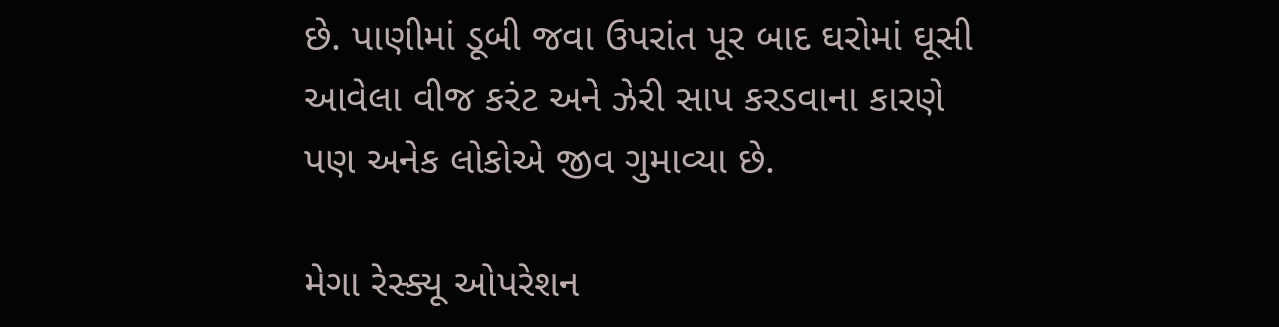છે. પાણીમાં ડૂબી જવા ઉપરાંત પૂર બાદ ઘરોમાં ઘૂસી આવેલા વીજ કરંટ અને ઝેરી સાપ કરડવાના કારણે પણ અનેક લોકોએ જીવ ગુમાવ્યા છે.

મેગા રેસ્ક્યૂ ઓપરેશન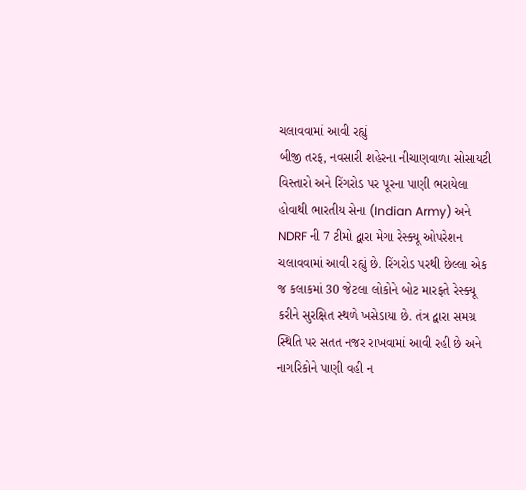ચલાવવામાં આવી રહ્યું
બીજી તરફ, નવસારી શહેરના નીચાણવાળા સોસાયટી વિસ્તારો અને રિંગરોડ પર પૂરના પાણી ભરાયેલા હોવાથી ભારતીય સેના (Indian Army) અને NDRF ની 7 ટીમો દ્વારા મેગા રેસ્ક્યૂ ઓપરેશન ચલાવવામાં આવી રહ્યું છે. રિંગરોડ પરથી છેલ્લા એક જ કલાકમાં 30 જેટલા લોકોને બોટ મારફતે રેસ્ક્યૂ કરીને સુરક્ષિત સ્થળે ખસેડાયા છે. તંત્ર દ્વારા સમગ્ર સ્થિતિ પર સતત નજર રાખવામાં આવી રહી છે અને નાગરિકોને પાણી વહી ન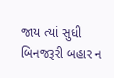જાય ત્યાં સુધી બિનજરૂરી બહાર ન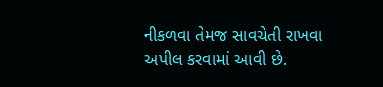નીકળવા તેમજ સાવચેતી રાખવા અપીલ કરવામાં આવી છે.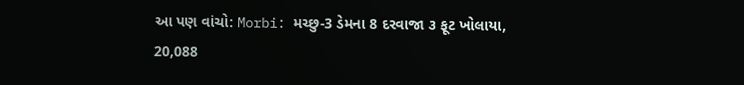આ પણ વાંચો: Morbi: મચ્છુ-3 ડેમના 8 દરવાજા ૩ ફૂટ ખોલાયા, 20,088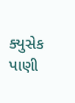ક્યુસેક પાણી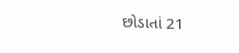છોડાતાં 21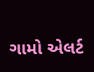ગામો એલર્ટ